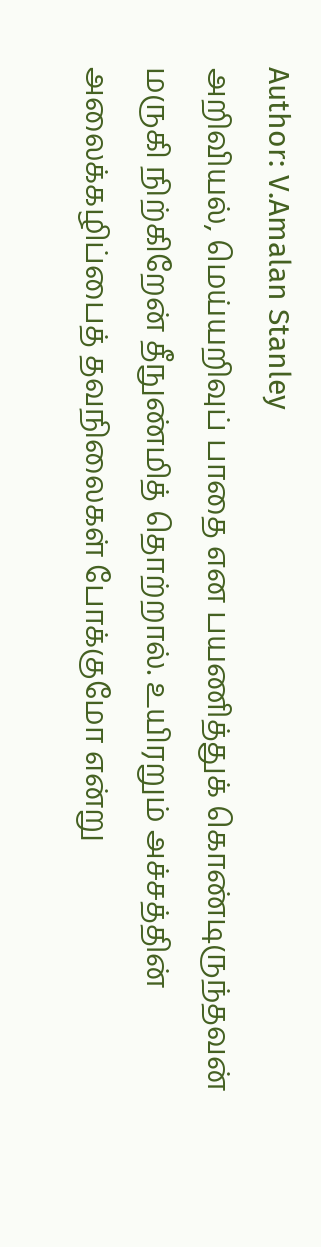Author: V.Amalan Stanley
அறிவியல், மெய்யறிவுப் பாதை என பயணித்துக் கொண்டிருந்தவன் மருகி நிற்கிறேன் தீநுண்மித் தொற்றால். உயிரறும் அச்சத்தின் அலைக்கழிப்பைத் தவநிலைகள் போக்குமோ என்று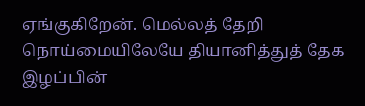ஏங்குகிறேன். மெல்லத் தேறி நொய்மையிலேயே தியானித்துத் தேக இழப்பின்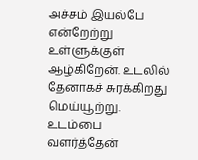அச்சம் இயல்பே என்றேற்று உள்ளுக்குள் ஆழ்கிறேன். உடலில் தேனாகச் சுரக்கிறது மெய்யூற்று.
உடம்பை வளர்த்தேன்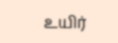உயிர்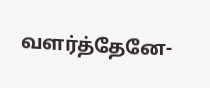வளர்த்தேனே-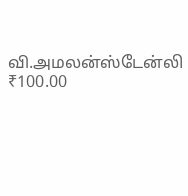வி.அமலன்ஸ்டேன்லி
₹100.00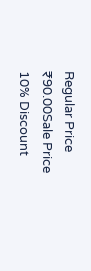Regular Price
₹90.00Sale Price
10% Discount